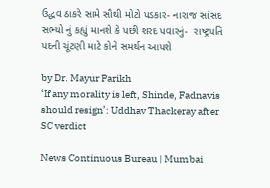ઉદ્ધવ ઠાકરે સામે સૌથી મોટો પડકાર- નારાજ સાંસદ સભ્યો નું કહ્યું માનશે કે પછી શરદ પવારનું-  રાષ્ટ્રપતિ પદની ચૂંટણી માટે કોને સમર્થન આપશે

by Dr. Mayur Parikh
‘If any morality is left, Shinde, Fadnavis should resign’: Uddhav Thackeray after SC verdict

News Continuous Bureau | Mumbai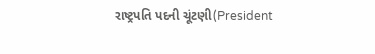રાષ્ટ્રપતિ પદની ચૂંટણી(President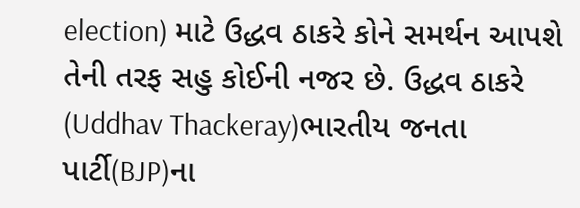election) માટે ઉદ્ધવ ઠાકરે કોને સમર્થન આપશે તેની તરફ સહુ કોઈની નજર છે. ઉદ્ધવ ઠાકરે (Uddhav Thackeray)ભારતીય જનતા પાર્ટી(BJP)ના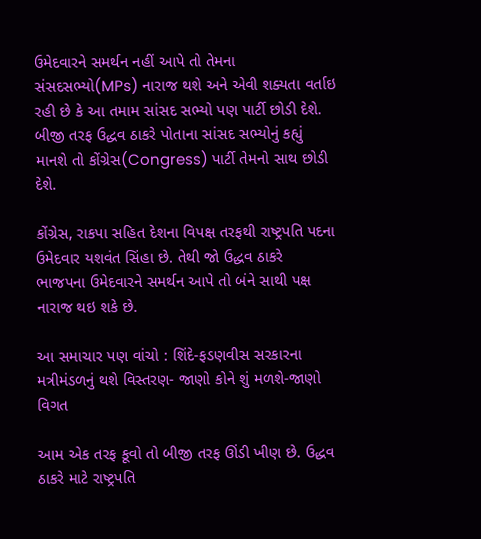ઉમેદવારને સમર્થન નહીં આપે તો તેમના સંસદસભ્યો(MPs) નારાજ થશે અને એવી શક્યતા વર્તાઇ રહી છે કે આ તમામ સાંસદ સભ્યો પણ પાર્ટી છોડી દેશે. બીજી તરફ ઉદ્ધવ ઠાકરે પોતાના સાંસદ સભ્યોનું કહ્યું માનશે તો કોંગ્રેસ(Congress) પાર્ટી તેમનો સાથ છોડી દેશે.

કોંગ્રેસ, રાકપા સહિત દેશના વિપક્ષ તરફથી રાષ્ટ્રપતિ પદના ઉમેદવાર યશવંત સિંહા છે. તેથી જો ઉદ્ધવ ઠાકરે  ભાજપના ઉમેદવારને સમર્થન આપે તો બંને સાથી પક્ષ નારાજ થઇ શકે છે.

આ સમાચાર પણ વાંચો : શિંદે-ફડણવીસ સરકારના મત્રીમંડળનું થશે વિસ્તરણ- જાણો કોને શું મળશે-જાણો વિગત

આમ એક તરફ કૂવો તો બીજી તરફ ઊંડી ખીણ છે. ઉદ્ધવ ઠાકરે માટે રાષ્ટ્રપતિ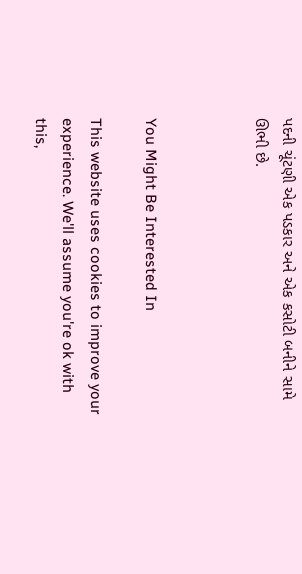પદની ચૂંટણી એક પડકાર અને એક કસોટી બનીને સામે ઊભી છે.



You Might Be Interested In

This website uses cookies to improve your experience. We'll assume you're ok with this,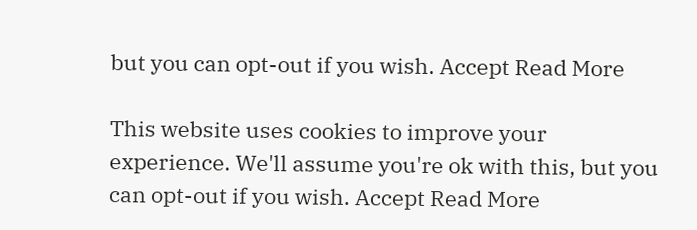but you can opt-out if you wish. Accept Read More

This website uses cookies to improve your experience. We'll assume you're ok with this, but you can opt-out if you wish. Accept Read More